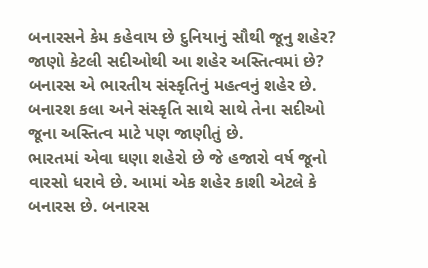બનારસને કેમ કહેવાય છે દુનિયાનું સૌથી જૂનુ શહેર? જાણો કેટલી સદીઓથી આ શહેર અસ્તિત્વમાં છે?
બનારસ એ ભારતીય સંસ્કૃતિનું મહત્વનું શહેર છે. બનારશ કલા અને સંસ્કૃતિ સાથે સાથે તેના સદીઓ જૂના અસ્તિત્વ માટે પણ જાણીતું છે.
ભારતમાં એવા ઘણા શહેરો છે જે હજારો વર્ષ જૂનો વારસો ધરાવે છે. આમાં એક શહેર કાશી એટલે કે બનારસ છે. બનારસ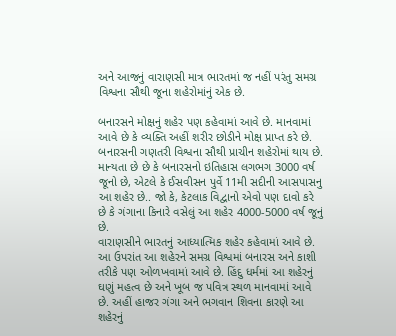અને આજનું વારાણસી માત્ર ભારતમાં જ નહીં પરંતુ સમગ્ર વિશ્વના સૌથી જૂના શહેરોમાંનું એક છે.

બનારસને મોક્ષનું શહેર પણ કહેવામાં આવે છે. માનવામાં આવે છે કે વ્યક્તિ અહીં શરીર છોડીને મોક્ષ પ્રાપ્ત કરે છે. બનારસની ગણતરી વિશ્વના સૌથી પ્રાચીન શહેરોમાં થાય છે.
માન્યતા છે છે કે બનારસનો ઇતિહાસ લગભગ 3000 વર્ષ જૂનો છે, એટલે કે ઈસવીસન પુર્વે 11મી સદીની આસપાસનુ આ શહેર છે.. જો કે, કેટલાક વિદ્વાનો એવો પણ દાવો કરે છે કે ગંગાના કિનારે વસેલું આ શહેર 4000-5000 વર્ષ જૂનું છે.
વારાણસીને ભારતનું આધ્યાત્મિક શહેર કહેવામાં આવે છે. આ ઉપરાંત આ શહેરને સમગ્ર વિશ્વમાં બનારસ અને કાશી તરીકે પણ ઓળખવામાં આવે છે. હિંદુ ધર્મમાં આ શહેરનું ઘણું મહત્વ છે અને ખૂબ જ પવિત્ર સ્થળ માનવામાં આવે છે. અહીં હાજર ગંગા અને ભગવાન શિવના કારણે આ શહેરનું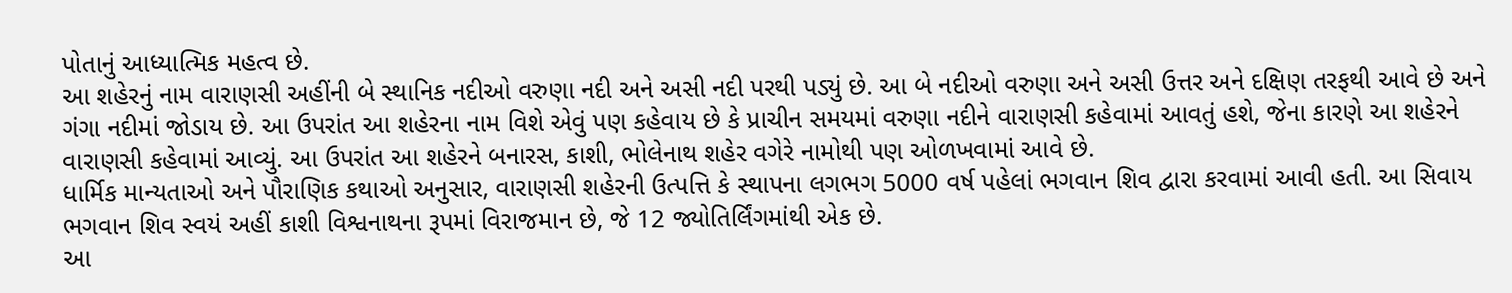પોતાનું આધ્યાત્મિક મહત્વ છે.
આ શહેરનું નામ વારાણસી અહીંની બે સ્થાનિક નદીઓ વરુણા નદી અને અસી નદી પરથી પડ્યું છે. આ બે નદીઓ વરુણા અને અસી ઉત્તર અને દક્ષિણ તરફથી આવે છે અને ગંગા નદીમાં જોડાય છે. આ ઉપરાંત આ શહેરના નામ વિશે એવું પણ કહેવાય છે કે પ્રાચીન સમયમાં વરુણા નદીને વારાણસી કહેવામાં આવતું હશે, જેના કારણે આ શહેરને વારાણસી કહેવામાં આવ્યું. આ ઉપરાંત આ શહેરને બનારસ, કાશી, ભોલેનાથ શહેર વગેરે નામોથી પણ ઓળખવામાં આવે છે.
ધાર્મિક માન્યતાઓ અને પૌરાણિક કથાઓ અનુસાર, વારાણસી શહેરની ઉત્પત્તિ કે સ્થાપના લગભગ 5000 વર્ષ પહેલાં ભગવાન શિવ દ્વારા કરવામાં આવી હતી. આ સિવાય ભગવાન શિવ સ્વયં અહીં કાશી વિશ્વનાથના રૂપમાં વિરાજમાન છે, જે 12 જ્યોતિર્લિંગમાંથી એક છે.
આ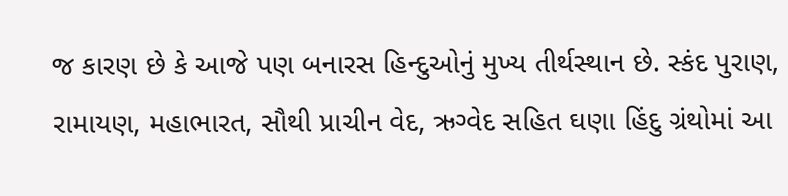જ કારણ છે કે આજે પણ બનારસ હિન્દુઓનું મુખ્ય તીર્થસ્થાન છે. સ્કંદ પુરાણ, રામાયણ, મહાભારત, સૌથી પ્રાચીન વેદ, ઋગ્વેદ સહિત ઘણા હિંદુ ગ્રંથોમાં આ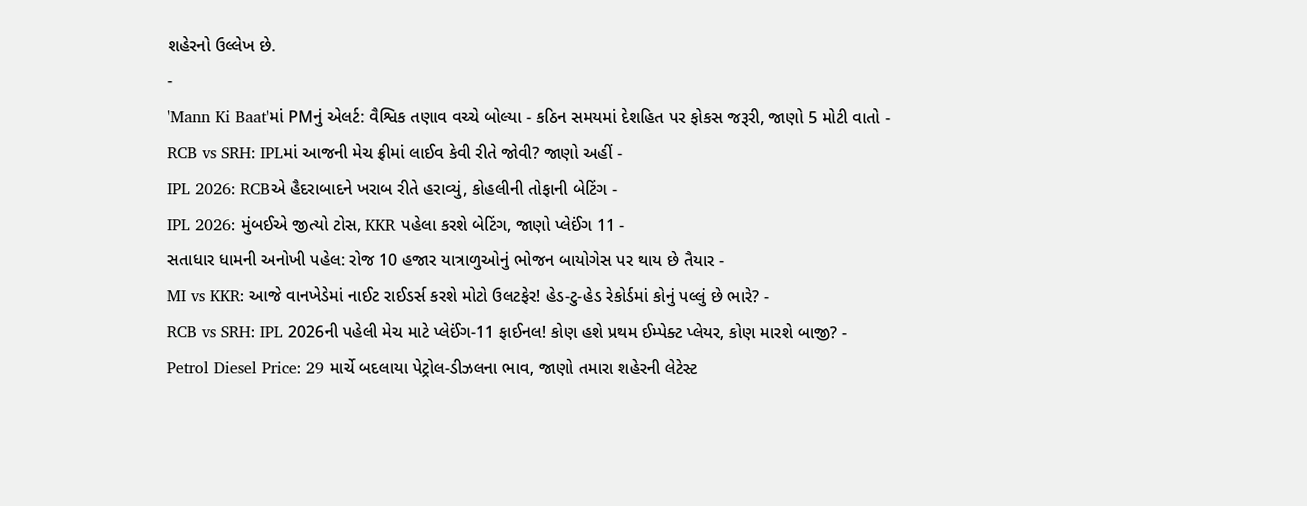શહેરનો ઉલ્લેખ છે.
-
'Mann Ki Baat'માં PMનું એલર્ટ: વૈશ્વિક તણાવ વચ્ચે બોલ્યા - કઠિન સમયમાં દેશહિત પર ફોકસ જરૂરી, જાણો 5 મોટી વાતો -
RCB vs SRH: IPLમાં આજની મેચ ફ્રીમાં લાઈવ કેવી રીતે જોવી? જાણો અહીં -
IPL 2026: RCBએ હૈદરાબાદને ખરાબ રીતે હરાવ્યું, કોહલીની તોફાની બેટિંગ -
IPL 2026: મુંબઈએ જીત્યો ટોસ, KKR પહેલા કરશે બેટિંગ, જાણો પ્લેઈંગ 11 -
સતાધાર ધામની અનોખી પહેલ: રોજ 10 હજાર યાત્રાળુઓનું ભોજન બાયોગેસ પર થાય છે તૈયાર -
MI vs KKR: આજે વાનખેડેમાં નાઈટ રાઈડર્સ કરશે મોટો ઉલટફેર! હેડ-ટુ-હેડ રેકોર્ડમાં કોનું પલ્લું છે ભારે? -
RCB vs SRH: IPL 2026ની પહેલી મેચ માટે પ્લેઈંગ-11 ફાઈનલ! કોણ હશે પ્રથમ ઈમ્પેક્ટ પ્લેયર, કોણ મારશે બાજી? -
Petrol Diesel Price: 29 માર્ચે બદલાયા પેટ્રોલ-ડીઝલના ભાવ, જાણો તમારા શહેરની લેટેસ્ટ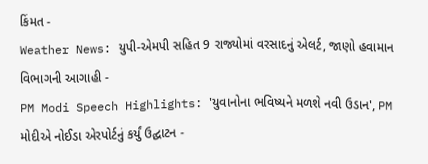કિંમત -
Weather News: યુપી-એમપી સહિત 9 રાજ્યોમાં વરસાદનું એલર્ટ, જાણો હવામાન વિભાગની આગાહી -
PM Modi Speech Highlights: 'યુવાનોના ભવિષ્યને મળશે નવી ઉડાન', PM મોદીએ નોઈડા એરપોર્ટનું કર્યું ઉદ્ઘાટન -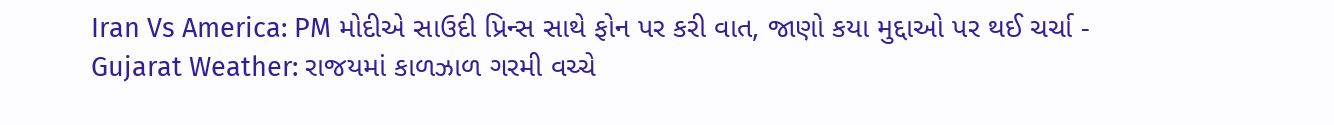Iran Vs America: PM મોદીએ સાઉદી પ્રિન્સ સાથે ફોન પર કરી વાત, જાણો કયા મુદ્દાઓ પર થઈ ચર્ચા -
Gujarat Weather: રાજયમાં કાળઝાળ ગરમી વચ્ચે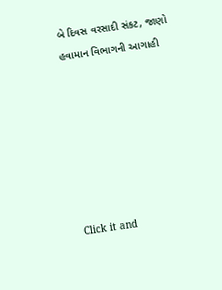બે દિવસ વરસાદી સંકટ, જાણો હવામાન વિભાગની આગાહી







Click it and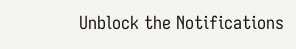Unblock the Notifications